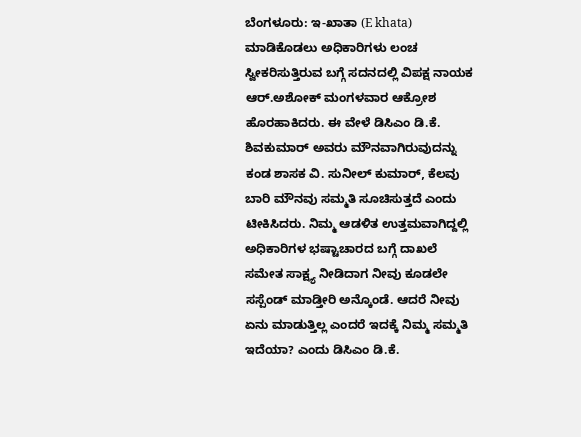ಬೆಂಗಳೂರು: ಇ-ಖಾತಾ (E khata) ಮಾಡಿಕೊಡಲು ಅಧಿಕಾರಿಗಳು ಲಂಚ ಸ್ವೀಕರಿಸುತ್ತಿರುವ ಬಗ್ಗೆ ಸದನದಲ್ಲಿ ವಿಪಕ್ಷ ನಾಯಕ ಆರ್.ಅಶೋಕ್ ಮಂಗಳವಾರ ಆಕ್ರೋಶ ಹೊರಹಾಕಿದರು. ಈ ವೇಳೆ ಡಿಸಿಎಂ ಡಿ.ಕೆ. ಶಿವಕುಮಾರ್ ಅವರು ಮೌನವಾಗಿರುವುದನ್ನು ಕಂಡ ಶಾಸಕ ವಿ. ಸುನೀಲ್ ಕುಮಾರ್, ಕೆಲವು ಬಾರಿ ಮೌನವು ಸಮ್ಮತಿ ಸೂಚಿಸುತ್ತದೆ ಎಂದು ಟೀಕಿಸಿದರು. ನಿಮ್ಮ ಆಡಳಿತ ಉತ್ತಮವಾಗಿದ್ದಲ್ಲಿ ಅಧಿಕಾರಿಗಳ ಭಷ್ಟಾಚಾರದ ಬಗ್ಗೆ ದಾಖಲೆ ಸಮೇತ ಸಾಕ್ಷ್ಯ ನೀಡಿದಾಗ ನೀವು ಕೂಡಲೇ ಸಸ್ಪೆಂಡ್ ಮಾಡ್ತೀರಿ ಅನ್ಕೊಂಡೆ. ಆದರೆ ನೀವು ಏನು ಮಾಡುತ್ತಿಲ್ಲ ಎಂದರೆ ಇದಕ್ಕೆ ನಿಮ್ಮ ಸಮ್ಮತಿ ಇದೆಯಾ? ಎಂದು ಡಿಸಿಎಂ ಡಿ.ಕೆ.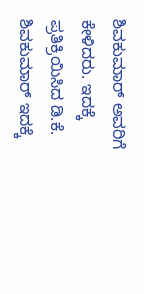ಶಿವಕುಮಾರ್ ಅವರಿಗೆ ಕೇಳಿದರು. ಇದಕ್ಕೆ ಪ್ರತಿಕ್ರಿಯಿಸಿದ ಡಿ.ಕೆ. ಶಿವಕುಮಾರ್ ಇದಕ್ಕೆ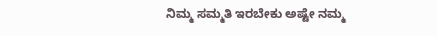ನಿಮ್ಮ ಸಮ್ಮತಿ ಇರಬೇಕು ಅಷ್ಟೇ ನಮ್ಮ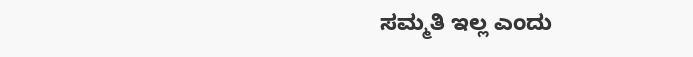ಸಮ್ಮತಿ ಇಲ್ಲ ಎಂದು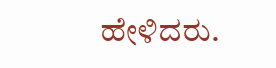ಹೇಳಿದರು.